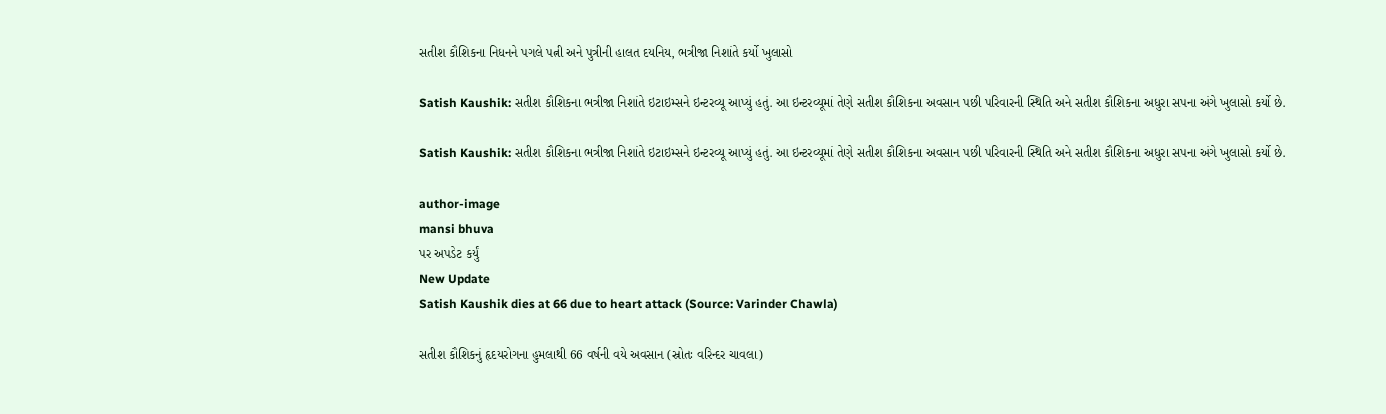સતીશ કૌશિકના નિધનને પગલે પત્ની અને પુત્રીની હાલત દયનિય, ભત્રીજા નિશાંતે કર્યો ખુલાસો

Satish Kaushik: સતીશ કૌશિકના ભત્રીજા નિશાંતે ઇટાઇમ્સને ઇન્ટરવ્યૂ આપ્યું હતું. આ ઇન્ટરવ્યૂમાં તેણે સતીશ કૌશિકના અવસાન પછી પરિવારની સ્થિતિ અને સતીશ કૌશિકના અધુરા સપના અંગે ખુલાસો કર્યો છે.

Satish Kaushik: સતીશ કૌશિકના ભત્રીજા નિશાંતે ઇટાઇમ્સને ઇન્ટરવ્યૂ આપ્યું હતું. આ ઇન્ટરવ્યૂમાં તેણે સતીશ કૌશિકના અવસાન પછી પરિવારની સ્થિતિ અને સતીશ કૌશિકના અધુરા સપના અંગે ખુલાસો કર્યો છે.

author-image
mansi bhuva
પર અપડેટ કર્યું
New Update
Satish Kaushik dies at 66 due to heart attack (Source: Varinder Chawla)

સતીશ કૌશિકનું હૃદયરોગના હુમલાથી 66 વર્ષની વયે અવસાન (સ્રોતઃ વરિન્દર ચાવલા)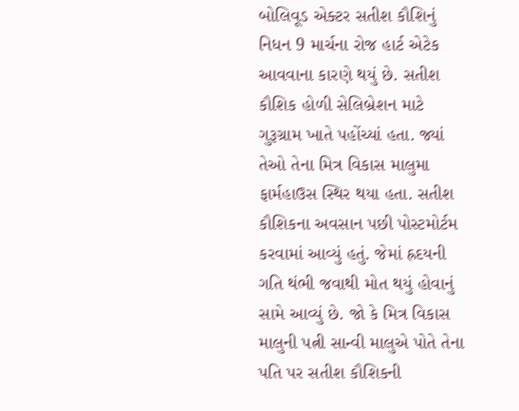બોલિવૂડ એક્ટર સતીશ કૌશિનું નિધન 9 માર્ચના રોજ હાર્ટ એટેક આવવાના કારણે થયું છે. સતીશ કૌશિક હોળી સેલિબ્રેશન માટે ગુરૂગ્રામ ખાતે પહોંચ્યાં હતા. જ્યાં તેઓ તેના મિત્ર વિકાસ માલુમા ફાર્મહાઉસ સ્થિર થયા હતા. સતીશ કૌશિકના અવસાન પછી પોસ્ટમોર્ટમ કરવામાં આવ્યું હતું. જેમાં હ્રદયની ગતિ થંભી જવાથી મોત થયું હોવાનું સામે આવ્યું છે. જો કે મિત્ર વિકાસ માલુની પત્ની સાન્વી માલુએ પોતે તેના પતિ પર સતીશ કૌશિકની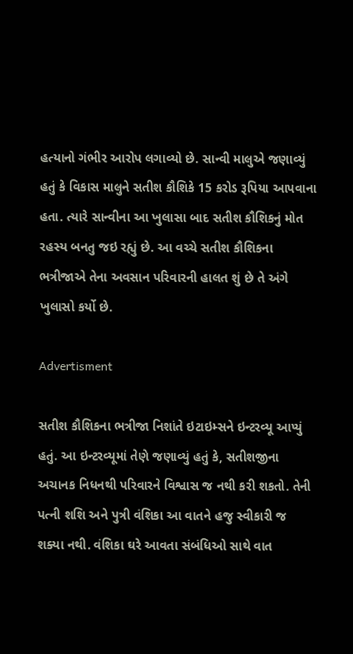હત્યાનો ગંભીર આરોપ લગાવ્યો છે. સાન્વી માલુએ જણાવ્યું હતું કે વિકાસ માલુને સતીશ કૌશિકે 15 કરોડ રૂપિયા આપવાના હતા. ત્યારે સાન્વીના આ ખુલાસા બાદ સતીશ કૌશિકનું મોત રહસ્ય બનતુ જઇ રહ્યું છે. આ વચ્ચે સતીશ કૌશિકના ભત્રીજાએ તેના અવસાન પરિવારની હાલત શું છે તે અંગે ખુલાસો કર્યો છે.

Advertisment

સતીશ કૌશિકના ભત્રીજા નિશાંતે ઇટાઇમ્સને ઇન્ટરવ્યૂ આપ્યું હતું. આ ઇન્ટરવ્યૂમાં તેણે જણાવ્યું હતું કે, સતીશજીના અચાનક નિધનથી પરિવારને વિશ્વાસ જ નથી કરી શકતો. તેની પત્ની શશિ અને પુત્રી વંશિકા આ વાતને હજુ સ્વીકારી જ શક્યા નથી. વંશિકા ઘરે આવતા સંબંધિઓ સાથે વાત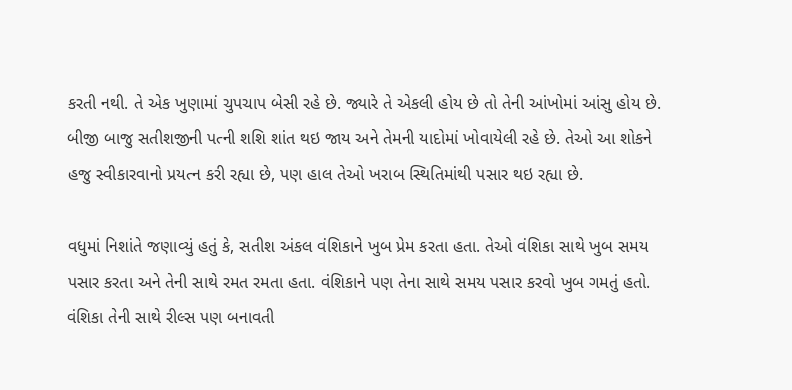કરતી નથી. તે એક ખુણામાં ચુપચાપ બેસી રહે છે. જ્યારે તે એકલી હોય છે તો તેની આંખોમાં આંસુ હોય છે. બીજી બાજુ સતીશજીની પત્ની શશિ શાંત થઇ જાય અને તેમની યાદોમાં ખોવાયેલી રહે છે. તેઓ આ શોકને હજુ સ્વીકારવાનો પ્રયત્ન કરી રહ્યા છે, પણ હાલ તેઓ ખરાબ સ્થિતિમાંથી પસાર થઇ રહ્યા છે.

વધુમાં નિશાંતે જણાવ્યું હતું કે, સતીશ અંકલ વંશિકાને ખુબ પ્રેમ કરતા હતા. તેઓ વંશિકા સાથે ખુબ સમય પસાર કરતા અને તેની સાથે રમત રમતા હતા. વંશિકાને પણ તેના સાથે સમય પસાર કરવો ખુબ ગમતું હતો. વંશિકા તેની સાથે રીલ્સ પણ બનાવતી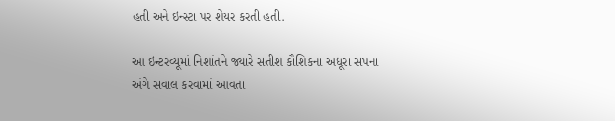હતી અને ઇન્સ્ટા પર શેયર કરતી હતી.

આ ઇન્ટરવ્યૂમાં નિશાંતને જ્યારે સતીશ કૌશિકના અધૂરા સપના અંગે સવાલ કરવામાં આવતા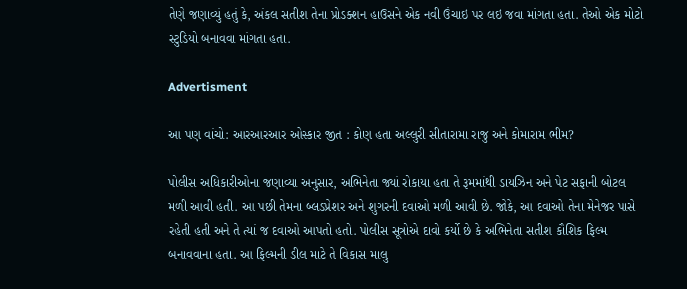તેણે જણાવ્યું હતું કે, અંકલ સતીશ તેના પ્રોડક્શન હાઉસને એક નવી ઉંચાઇ પર લઇ જવા માંગતા હતા. તેઓ એક મોટો સ્ટુડિયો બનાવવા માંગતા હતા.

Advertisment

આ પણ વાંચો: આરઆરઆર ઓસ્કાર જીત : કોણ હતા અલ્લુરી સીતારામા રાજુ અને કોમારામ ભીમ?

પોલીસ અધિકારીઓના જણાવ્યા અનુસાર, અભિનેતા જ્યાં રોકાયા હતા તે રૂમમાંથી ડાયઝિન અને પેટ સફાની બોટલ મળી આવી હતી. આ પછી તેમના બ્લડપ્રેશર અને શુગરની દવાઓ મળી આવી છે. જોકે, આ દવાઓ તેના મેનેજર પાસે રહેતી હતી અને તે ત્યાં જ દવાઓ આપતો હતો. પોલીસ સૂત્રોએ દાવો કર્યો છે કે અભિનેતા સતીશ કૌશિક ફિલ્મ બનાવવાના હતા. આ ફિલ્મની ડીલ માટે તે વિકાસ માલુ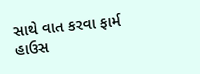સાથે વાત કરવા ફાર્મ હાઉસ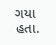ગયા હતા.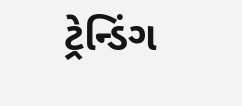ટ્રેન્ડિંગ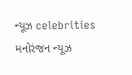ન્યૂઝ celebrities મનોરંજન ન્યૂઝ